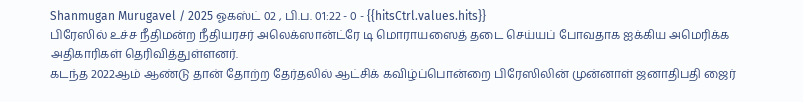Shanmugan Murugavel / 2025 ஓகஸ்ட் 02 , பி.ப. 01:22 - 0 - {{hitsCtrl.values.hits}}
பிரேஸில் உச்ச நீதிமன்ற நீதியரசர் அலெக்ஸான்ட்ரே டி மொராயஸைத் தடை செய்யப் போவதாக ஐக்கிய அமெரிக்க அதிகாரிகள் தெரிவித்துள்ளனர்.
கடந்த 2022ஆம் ஆண்டு தான் தோற்ற தேர்தலில் ஆட்சிக் கவிழ்ப்பொன்றை பிரேஸிலின் முன்னாள் ஜனாதிபதி ஜைர்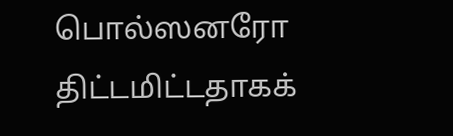பொல்ஸனரோ திட்டமிட்டதாகக்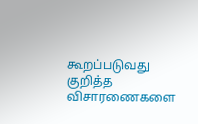கூறப்படுவது குறித்த விசாரணைகளை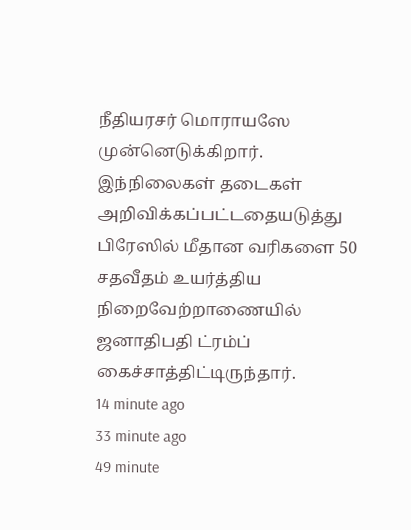நீதியரசர் மொராயஸே முன்னெடுக்கிறார்.
இந்நிலைகள் தடைகள் அறிவிக்கப்பட்டதையடுத்து பிரேஸில் மீதான வரிகளை 50 சதவீதம் உயர்த்திய நிறைவேற்றாணையில் ஜனாதிபதி ட்ரம்ப் கைச்சாத்திட்டிருந்தார்.
14 minute ago
33 minute ago
49 minute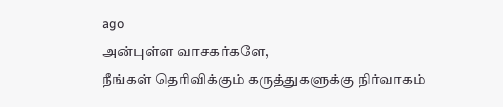ago
அன்புள்ள வாசகர்களே,
நீங்கள் தெரிவிக்கும் கருத்துகளுக்கு நிர்வாகம்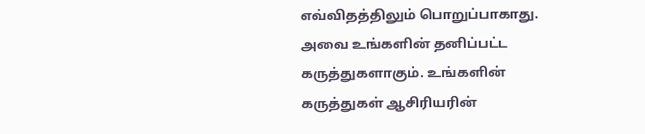எவ்விதத்திலும் பொறுப்பாகாது. அவை உங்களின் தனிப்பட்ட கருத்துகளாகும். உங்களின் கருத்துகள் ஆசிரியரின்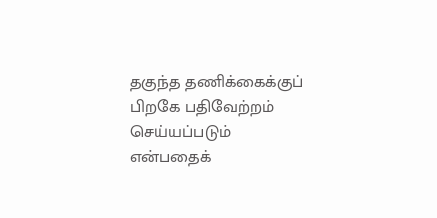தகுந்த தணிக்கைக்குப் பிறகே பதிவேற்றம் செய்யப்படும் என்பதைக்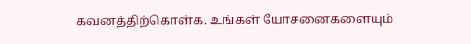கவனத்திற்கொள்க. உங்கள் யோசனைகளையும்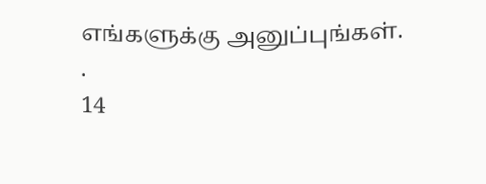எங்களுக்கு அனுப்புங்கள். .
14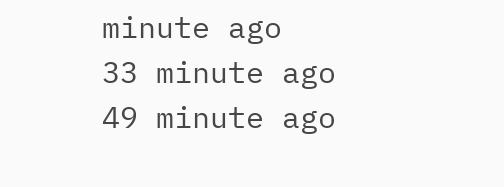minute ago
33 minute ago
49 minute ago